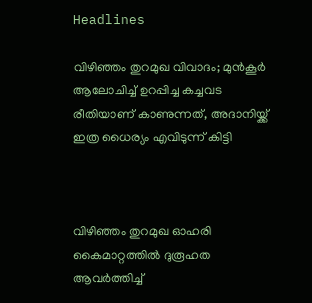Headlines

വിഴിഞ്ഞം തുറമുഖ വിവാദം; മുൻ‌കൂർ ആലോചിച്ച് ഉറപ്പിച്ച കച്ചവട രീതിയാണ് കാണുന്നത്, അദാനിയ്ക്ക് ഇത്ര ധൈര്യം എവിടുന്ന് കിട്ടി



വിഴിഞ്ഞം തുറമുഖ ഓഹരി കൈമാറ്റത്തിൽ ദുരൂഹത ആവർത്തിച്ച്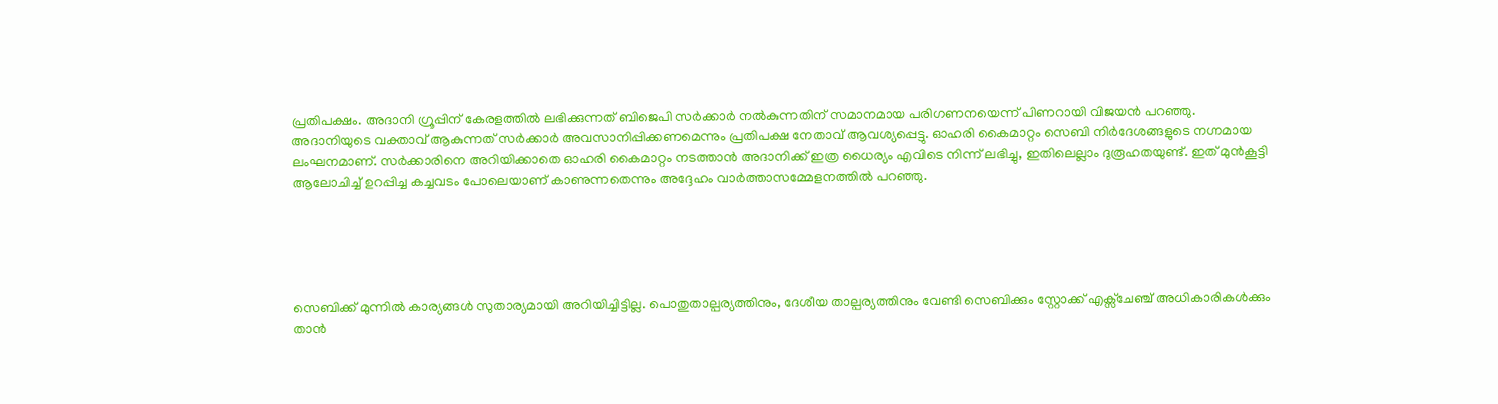പ്രതിപക്ഷം. അദാനി ഗ്രൂപ്പിന് കേരളത്തിൽ ലഭിക്കുന്നത് ബിജെപി സർക്കാർ നൽകുന്നതിന് സമാനമായ പരിഗണനയെന്ന് പിണറായി വിജയൻ പറഞ്ഞു. അദാനിയുടെ വക്താവ് ആകുന്നത് സർക്കാർ അവസാനിപ്പിക്കണമെന്നും പ്രതിപക്ഷ നേതാവ് ആവശ്യപ്പെട്ടു. ഓഹരി കൈമാറ്റം സെബി നിർദേശങ്ങളുടെ നഗ്നമായ ലംഘനമാണ്. സർക്കാരിനെ അറിയിക്കാതെ ഓഹരി കൈമാറ്റം നടത്താൻ അദാനിക്ക് ഇത്ര ധൈര്യം എവിടെ നിന്ന് ലഭിച്ചു, ഇതിലെല്ലാം ദുരൂഹതയുണ്ട്. ഇത് മുൻകൂട്ടി ആലോചിച്ച് ഉറപ്പിച്ച കച്ചവടം പോലെയാണ് കാണുന്നതെന്നും അദ്ദേഹം വാർത്താസമ്മേളനത്തിൽ പറഞ്ഞു.





സെബിക്ക് മുന്നിൽ കാര്യങ്ങൾ സുതാര്യമായി അറിയിച്ചിട്ടില്ല. പൊതുതാല്പര്യത്തിനും, ദേശീയ താല്പര്യത്തിനും വേണ്ടി സെബിക്കും സ്റ്റോക്ക് എക്സ്ചേഞ്ച് അധികാരികൾക്കും താൻ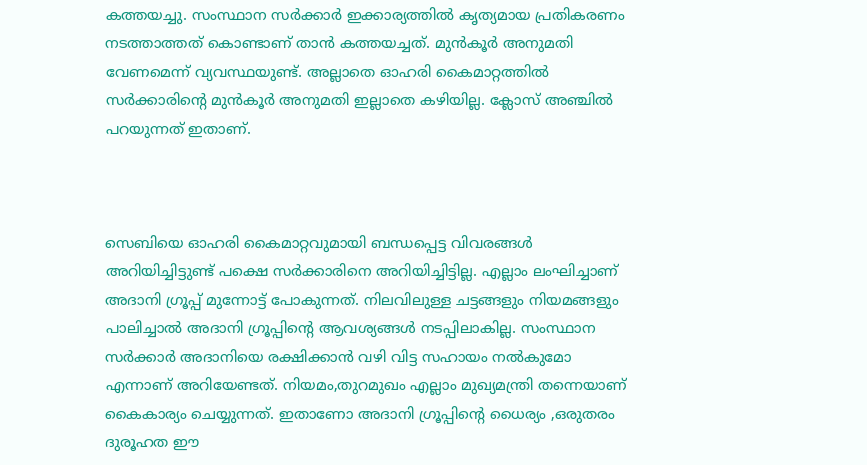കത്തയച്ചു. സംസ്ഥാന സർക്കാർ ഇക്കാര്യത്തിൽ കൃത്യമായ പ്രതികരണം നടത്താത്തത് കൊണ്ടാണ് താൻ കത്തയച്ചത്. മുൻ‌കൂർ അനുമതി വേണമെന്ന് വ്യവസ്ഥയുണ്ട്. അല്ലാതെ ഓഹരി കൈമാറ്റത്തിൽ സർക്കാരിന്റെ മുൻ‌കൂർ അനുമതി ഇല്ലാതെ കഴിയില്ല. ക്ലോസ് അഞ്ചിൽ പറയുന്നത് ഇതാണ്.



സെബിയെ ഓഹരി കൈമാറ്റവുമായി ബന്ധപ്പെട്ട വിവരങ്ങൾ അറിയിച്ചിട്ടുണ്ട് പക്ഷെ സർക്കാരിനെ അറിയിച്ചിട്ടില്ല. എല്ലാം ലംഘിച്ചാണ് അദാനി ഗ്രൂപ്പ് മുന്നോട്ട് പോകുന്നത്. നിലവിലുള്ള ചട്ടങ്ങളും നിയമങ്ങളും പാലിച്ചാൽ അദാനി ഗ്രൂപ്പിന്റെ ആവശ്യങ്ങൾ നടപ്പിലാകില്ല. സംസ്ഥാന സർക്കാർ അദാനിയെ രക്ഷിക്കാൻ വഴി വിട്ട സഹായം നൽകുമോ എന്നാണ് അറിയേണ്ടത്. നിയമം,തുറമുഖം എല്ലാം മുഖ്യമന്ത്രി തന്നെയാണ് കൈകാര്യം ചെയ്യുന്നത്. ഇതാണോ അദാനി ഗ്രൂപ്പിൻ്റെ ധൈര്യം ,ഒരുതരം ദുരൂഹത ഈ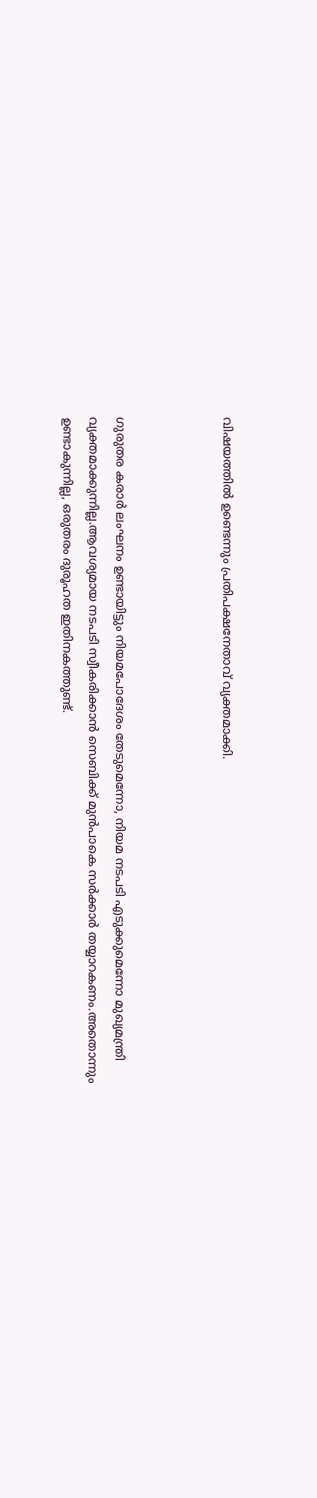വിഷയത്തിൽ ഉണ്ടെന്നും പ്രതിപക്ഷനേതാവ് വ്യക്തമാക്കി.



ഗുരുതര കരാർ ലംഘനം ഉണ്ടായിട്ടും നിയമപോദേശം തേടുമെന്നോ, നിയമ നടപടി എടുക്കുമെന്നോ മുഖ്യമന്ത്രി വ്യക്തമാക്കുന്നില്ല.ആവശ്യമായ നടപടി സ്വീകരിക്കാൻ സെബിക്ക് മുൻപാകെ സർക്കാർ തയ്യാറകണം.അതൊന്നും ഉണ്ടാകുന്നില്ല, ഒരുതരം ദുരൂഹത ഇതിനകത്തുണ്ട്.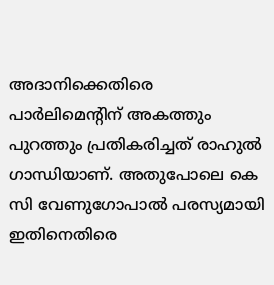അദാനിക്കെതിരെ പാർലിമെന്റിന് അകത്തും പുറത്തും പ്രതികരിച്ചത് രാഹുൽ ഗാന്ധിയാണ്. അതുപോലെ കെ സി വേണുഗോപാൽ പരസ്യമായി ഇതിനെതിരെ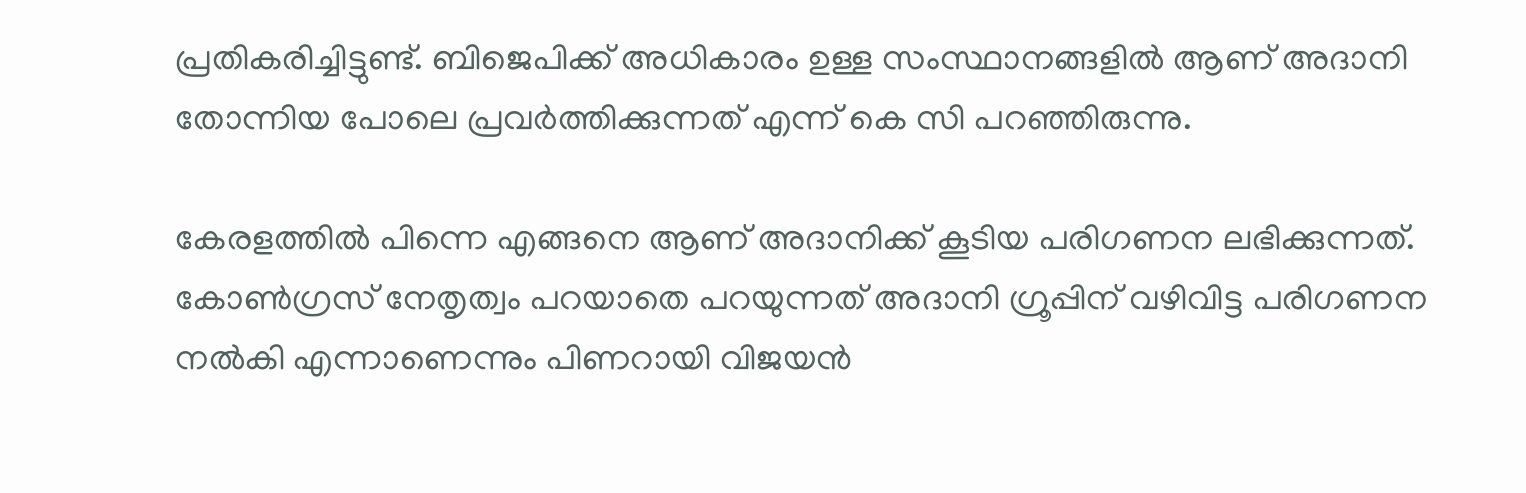പ്രതികരിച്ചിട്ടുണ്ട്. ബിജെപിക്ക് അധികാരം ഉള്ള സംസ്ഥാനങ്ങളിൽ ആണ് അദാനി തോന്നിയ പോലെ പ്രവർത്തിക്കുന്നത് എന്ന് കെ സി പറഞ്ഞിരുന്നു.

കേരളത്തിൽ പിന്നെ എങ്ങനെ ആണ് അദാനിക്ക് കൂടിയ പരിഗണന ലഭിക്കുന്നത്. കോൺഗ്രസ്‌ നേതൃത്വം പറയാതെ പറയുന്നത് അദാനി ഗ്രൂപ്പിന് വഴിവിട്ട പരിഗണന നൽകി എന്നാണെന്നും പിണറായി വിജയൻ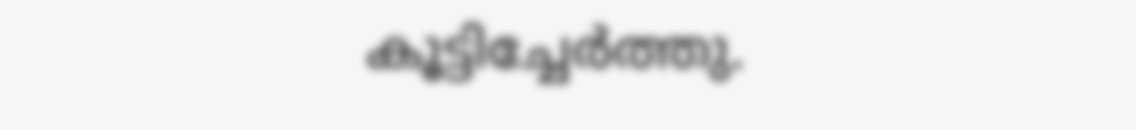കൂട്ടിച്ചേർത്തു.